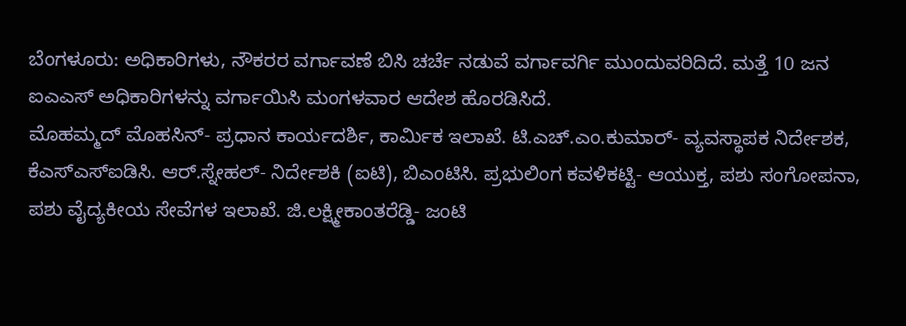ಬೆಂಗಳೂರು: ಅಧಿಕಾರಿಗಳು, ನೌಕರರ ವರ್ಗಾವಣೆ ಬಿಸಿ ಚರ್ಚೆ ನಡುವೆ ವರ್ಗಾವರ್ಗಿ ಮುಂದುವರಿದಿದೆ. ಮತ್ತೆ 10 ಜನ ಐಎಎಸ್ ಅಧಿಕಾರಿಗಳನ್ನು ವರ್ಗಾಯಿಸಿ ಮಂಗಳವಾರ ಆದೇಶ ಹೊರಡಿಸಿದೆ.
ಮೊಹಮ್ಮದ್ ಮೊಹಸಿನ್- ಪ್ರಧಾನ ಕಾರ್ಯದರ್ಶಿ, ಕಾರ್ಮಿಕ ಇಲಾಖೆ. ಟಿ.ಎಚ್.ಎಂ.ಕುಮಾರ್- ವ್ಯವಸ್ಥಾಪಕ ನಿರ್ದೇಶಕ, ಕೆಎಸ್‌ಎಸ್‌ಐಡಿಸಿ. ಆರ್.ಸ್ನೇಹಲ್- ನಿರ್ದೇಶಕಿ (ಐಟಿ), ಬಿಎಂಟಿಸಿ. ಪ್ರಭುಲಿಂಗ ಕವಳಿಕಟ್ಟಿ- ಆಯುಕ್ತ, ಪಶು ಸಂಗೋಪನಾ, ಪಶು ವೈದ್ಯಕೀಯ ಸೇವೆಗಳ ಇಲಾಖೆ. ಜಿ.ಲಕ್ಷ್ಮೀಕಾಂತರೆಡ್ಡಿ- ಜಂಟಿ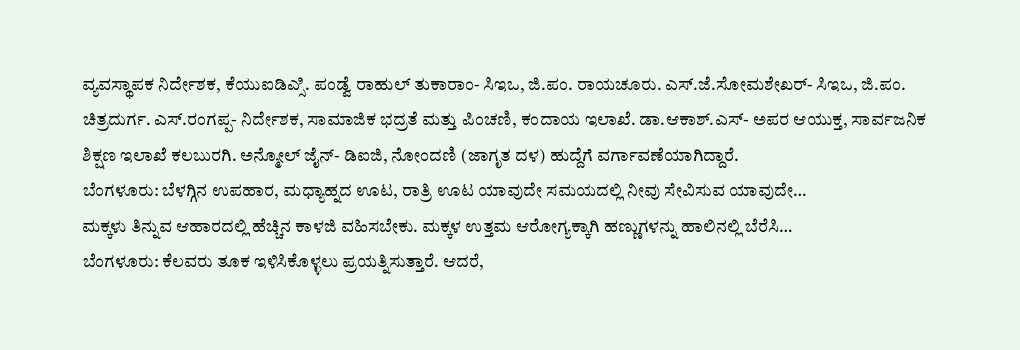ವ್ಯವಸ್ಥಾಪಕ ನಿರ್ದೇಶಕ, ಕೆಯುಐಡಿಎ್ಸಿ. ಪಂಡ್ವೆ ರಾಹುಲ್ ತುಕಾರಾಂ- ಸಿಇಒ, ಜಿ.ಪಂ. ರಾಯಚೂರು. ಎಸ್.ಜೆ.ಸೋಮಶೇಖರ್- ಸಿಇಒ, ಜಿ.ಪಂ. ಚಿತ್ರದುರ್ಗ. ಎಸ್.ರಂಗಪ್ಪ- ನಿರ್ದೇಶಕ, ಸಾಮಾಜಿಕ ಭದ್ರತೆ ಮತ್ತು ಪಿಂಚಣಿ, ಕಂದಾಯ ಇಲಾಖೆ. ಡಾ.ಆಕಾಶ್.ಎಸ್- ಅಪರ ಆಯುಕ್ತ, ಸಾರ್ವಜನಿಕ ಶಿಕ್ಷಣ ಇಲಾಖೆ ಕಲಬುರಗಿ. ಅನ್ಮೋಲ್ ಜೈನ್- ಡಿಐಜಿ, ನೋಂದಣಿ (ಜಾಗೃತ ದಳ) ಹುದ್ದೆಗೆ ವರ್ಗಾವಣೆಯಾಗಿದ್ದಾರೆ.
ಬೆಂಗಳೂರು: ಬೆಳಗ್ಗಿನ ಉಪಹಾರ, ಮಧ್ಯಾಹ್ನದ ಊಟ, ರಾತ್ರಿ ಊಟ ಯಾವುದೇ ಸಮಯದಲ್ಲಿ ನೀವು ಸೇವಿಸುವ ಯಾವುದೇ…
ಮಕ್ಕಳು ತಿನ್ನುವ ಆಹಾರದಲ್ಲಿ ಹೆಚ್ಚಿನ ಕಾಳಜಿ ವಹಿಸಬೇಕು. ಮಕ್ಕಳ ಉತ್ತಮ ಆರೋಗ್ಯಕ್ಕಾಗಿ ಹಣ್ಣುಗಳನ್ನು ಹಾಲಿನಲ್ಲಿ ಬೆರೆಸಿ…
ಬೆಂಗಳೂರು: ಕೆಲವರು ತೂಕ ಇಳಿಸಿಕೊಳ್ಳಲು ಪ್ರಯತ್ನಿಸುತ್ತಾರೆ. ಆದರೆ,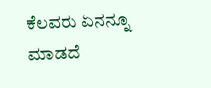ಕೆಲವರು ಏನನ್ನೂ ಮಾಡದೆ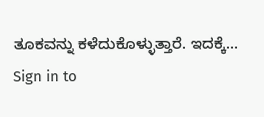ತೂಕವನ್ನು ಕಳೆದುಕೊಳ್ಳುತ್ತಾರೆ. ಇದಕ್ಕೆ…
Sign in to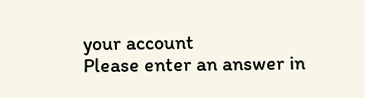your account
Please enter an answer in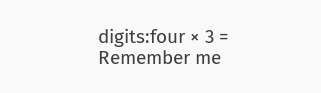digits:four × 3 =
Remember me